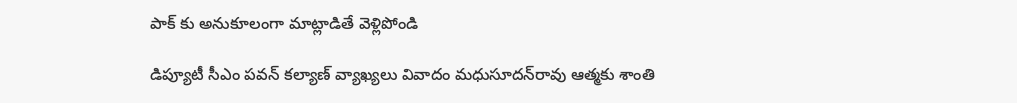పాక్ కు అనుకూలంగా మాట్లాడితే వెళ్లిపోండి

డిప్యూటీ సీఎం పవన్‌ కల్యాణ్‌ వ్యాఖ్యలు వివాదం మధుసూదన్‌రావు ఆత్మకు శాంతి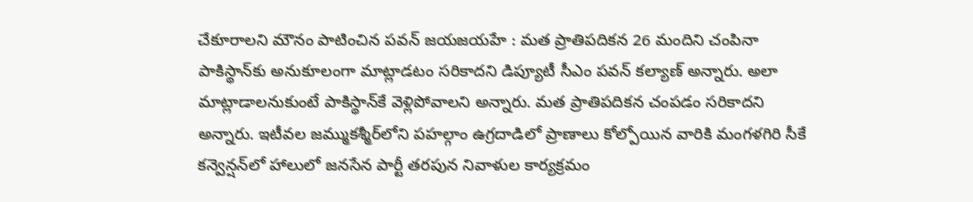చేకూరాలని మౌనం పాటించిన పవన్ జయజయహే : మత ప్రాతిపదికన 26 మందిని చంపినా పాకిస్థాన్‌కు అనుకూలంగా మాట్లాడటం సరికాదని డిప్యూటీ సీఎం పవన్ కల్యాణ్ అన్నారు. అలా మాట్లాడాలనుకుంటే పాకిస్థాన్‌కే వెళ్లిపోవాలని అన్నారు. మత ప్రాతిపదికన చంపడం సరికాదని అన్నారు. ఇటీవల జమ్ముకశ్మీర్‌లోని పహల్గాం ఉగ్రదాడిలో ప్రాణాలు కోల్పోయిన వారికి మంగళగిరి సీకే కన్వెన్షన్‌లో హాలులో జనసేన పార్టీ తరపున నివాళుల కార్యక్రమం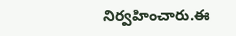నిర్వహించారు.ఈ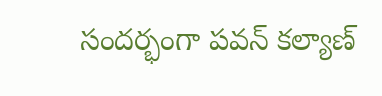సందర్భంగా పవన్‌ కల్యాణ్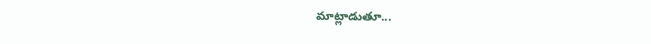మాట్లాడుతూ...